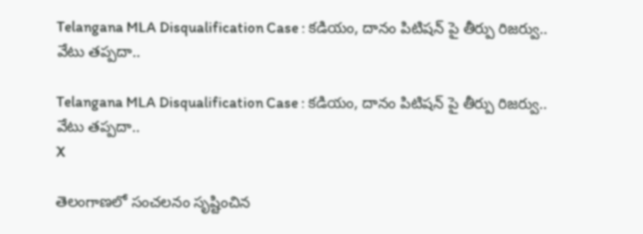Telangana MLA Disqualification Case : కడియం, దానం పిటిషన్ పై తీర్పు రిజర్వు.. వేటు తప్పదా..

Telangana MLA Disqualification Case : కడియం, దానం పిటిషన్ పై తీర్పు రిజర్వు.. వేటు తప్పదా..
X

తెలంగాణలో సంచలనం సృష్టించిన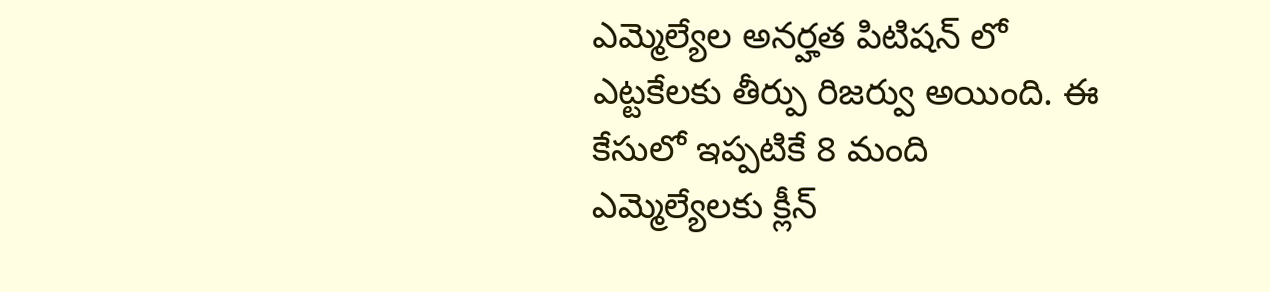ఎమ్మెల్యేల అనర్హత పిటిషన్ లో ఎట్టకేలకు తీర్పు రిజర్వు అయింది. ఈ కేసులో ఇప్పటికే 8 మంది ఎమ్మెల్యేలకు క్లీన్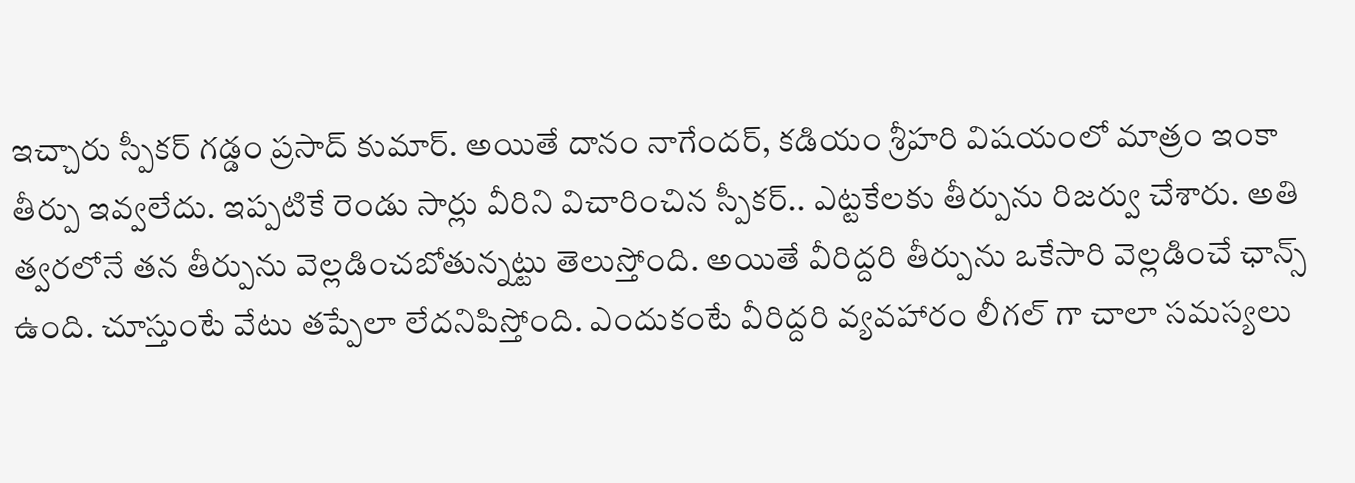ఇచ్చారు స్పీకర్ గడ్డం ప్రసాద్ కుమార్. అయితే దానం నాగేందర్, కడియం శ్రీహరి విషయంలో మాత్రం ఇంకా తీర్పు ఇవ్వలేదు. ఇప్పటికే రెండు సార్లు వీరిని విచారించిన స్పీకర్.. ఎట్టకేలకు తీర్పును రిజర్వు చేశారు. అతి త్వరలోనే తన తీర్పును వెల్లడించబోతున్నట్టు తెలుస్తోంది. అయితే వీరిద్దరి తీర్పును ఒకేసారి వెల్లడించే ఛాన్స్ ఉంది. చూస్తుంటే వేటు తప్పేలా లేదనిపిస్తోంది. ఎందుకంటే వీరిద్దరి వ్యవహారం లీగల్ గా చాలా సమస్యలు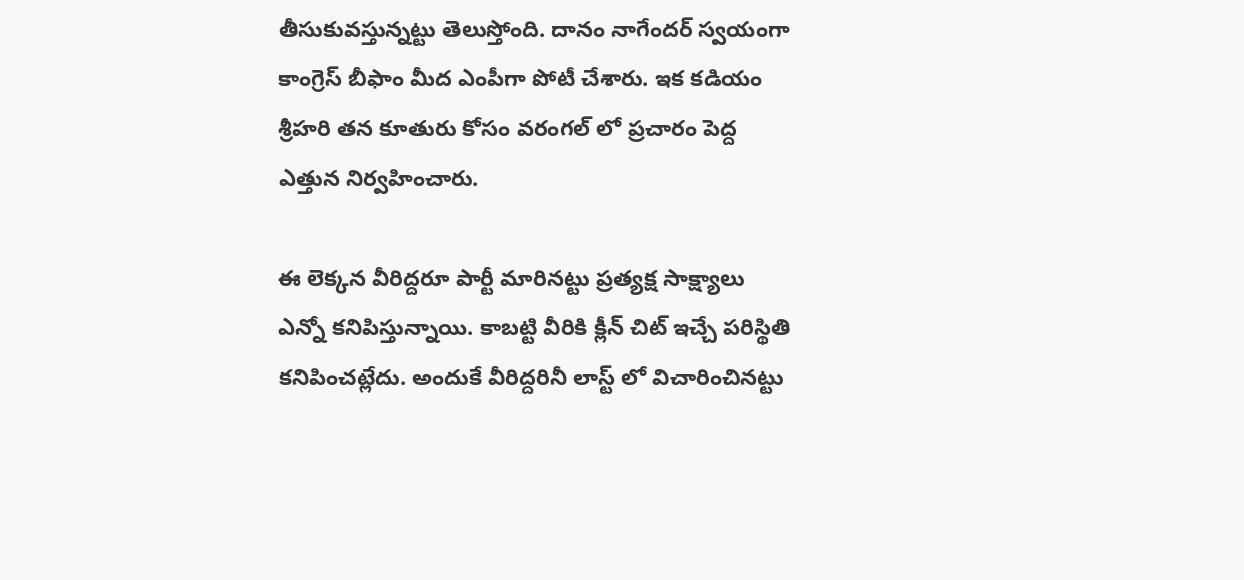తీసుకువస్తున్నట్టు తెలుస్తోంది. దానం నాగేందర్ స్వయంగా కాంగ్రెస్ బీఫాం మీద ఎంపీగా పోటీ చేశారు. ఇక కడియం శ్రీహరి తన కూతురు కోసం వరంగల్ లో ప్రచారం పెద్ద ఎత్తున నిర్వహించారు.

ఈ లెక్కన వీరిద్దరూ పార్టీ మారినట్టు ప్రత్యక్ష సాక్ష్యాలు ఎన్నో కనిపిస్తున్నాయి. కాబట్టి వీరికి క్లీన్ చిట్ ఇచ్చే పరిస్థితి కనిపించట్లేదు. అందుకే వీరిద్దరినీ లాస్ట్ లో విచారించినట్టు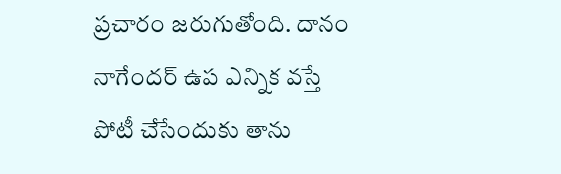ప్రచారం జరుగుతోంది. దానం నాగేందర్ ఉప ఎన్నిక వస్తే పోటీ చేసేందుకు తాను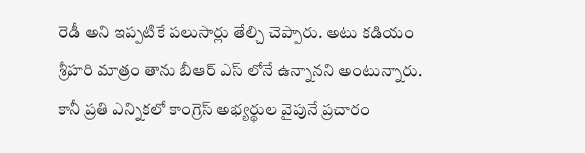రెడీ అని ఇప్పటికే పలుసార్లు తేల్చి చెప్పారు. అటు కడియం శ్రీహరి మాత్రం తాను బీఆర్ ఎస్ లోనే ఉన్నానని అంటున్నారు. కానీ ప్రతి ఎన్నికలో కాంగ్రెస్ అభ్యర్థుల వైపునే ప్రచారం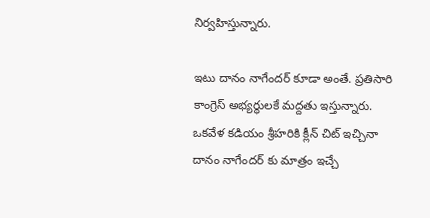నిర్వహిస్తున్నారు.

ఇటు దానం నాగేందర్ కూడా అంతే. ప్రతిసారి కాంగ్రెస్ అభ్యర్థులకే మద్దతు ఇస్తున్నారు. ఒకవేళ కడియం శ్రీహరికి క్లీన్ చిట్ ఇచ్చినా దానం నాగేందర్ కు మాత్రం ఇచ్చే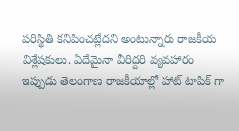పరిస్థితి కనిపించట్లేదని అంటున్నారు రాజకీయ విశ్లేషకులు. ఏదేమైనా వీరిద్దరి వ్యవహారం ఇప్పుడు తెలంగాణ రాజకీయాల్లో హాట్ టాపిక్ గా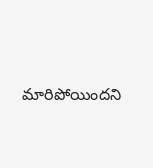మారిపోయిందని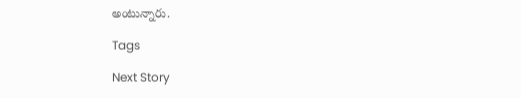అంటున్నారు.

Tags

Next Story